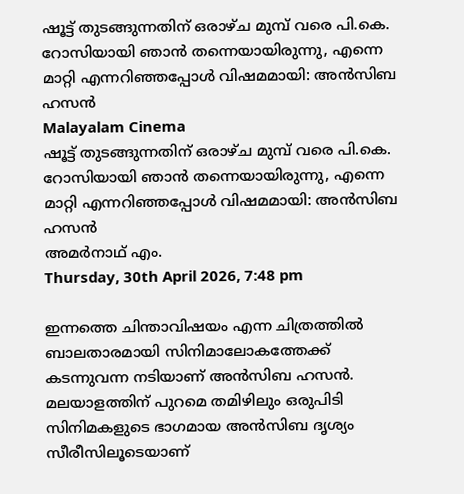ഷൂട്ട് തുടങ്ങുന്നതിന് ഒരാഴ്ച മുമ്പ് വരെ പി.കെ. റോസിയായി ഞാന്‍ തന്നെയായിരുന്നു, എന്നെ മാറ്റി എന്നറിഞ്ഞപ്പോള്‍ വിഷമമായി: അന്‍സിബ ഹസന്‍
Malayalam Cinema
ഷൂട്ട് തുടങ്ങുന്നതിന് ഒരാഴ്ച മുമ്പ് വരെ പി.കെ. റോസിയായി ഞാന്‍ തന്നെയായിരുന്നു, എന്നെ മാറ്റി എന്നറിഞ്ഞപ്പോള്‍ വിഷമമായി: അന്‍സിബ ഹസന്‍
അമര്‍നാഥ് എം.
Thursday, 30th April 2026, 7:48 pm

ഇന്നത്തെ ചിന്താവിഷയം എന്ന ചിത്രത്തില്‍ ബാലതാരമായി സിനിമാലോകത്തേക്ക് കടന്നുവന്ന നടിയാണ് അന്‍സിബ ഹസന്‍. മലയാളത്തിന് പുറമെ തമിഴിലും ഒരുപിടി സിനിമകളുടെ ഭാഗമായ അന്‍സിബ ദൃശ്യം സീരീസിലൂടെയാണ്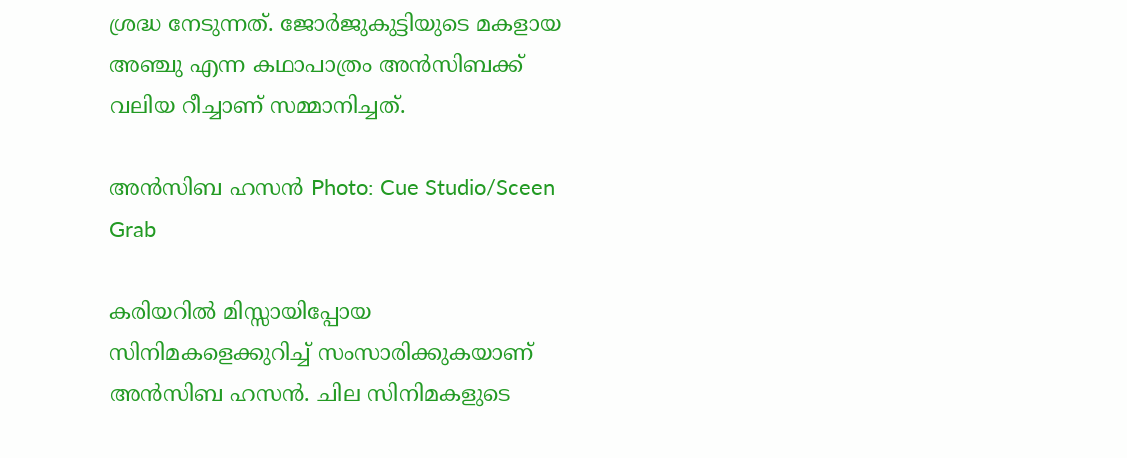ശ്രദ്ധ നേടുന്നത്. ജോര്‍ജുകുട്ടിയുടെ മകളായ അഞ്ചു എന്ന കഥാപാത്രം അന്‍സിബക്ക് വലിയ റീച്ചാണ് സമ്മാനിച്ചത്.

അന്‍സിബ ഹസന്‍ Photo: Cue Studio/Sceen Grab

കരിയറില്‍ മിസ്സായിപ്പോയ സിനിമകളെക്കുറിച്ച് സംസാരിക്കുകയാണ് അന്‍സിബ ഹസന്‍. ചില സിനിമകളുടെ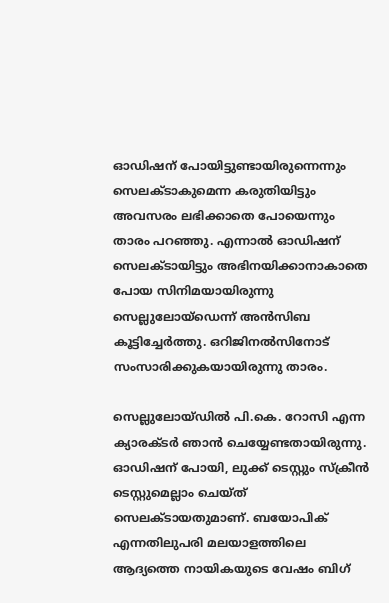ഓഡിഷന് പോയിട്ടുണ്ടായിരുന്നെന്നും സെലക്ടാകുമെന്ന കരുതിയിട്ടും അവസരം ലഭിക്കാതെ പോയെന്നും താരം പറഞ്ഞു. എന്നാല്‍ ഓഡിഷന് സെലക്ടായിട്ടും അഭിനയിക്കാനാകാതെ പോയ സിനിമയായിരുന്നു സെല്ലുലോയ്‌ഡെന്ന് അന്‍സിബ കൂട്ടിച്ചേര്‍ത്തു. ഒറിജിനല്‍സിനോട് സംസാരിക്കുകയായിരുന്നു താരം.

സെല്ലുലോയ്ഡില്‍ പി.കെ. റോസി എന്ന ക്യാരക്ടര്‍ ഞാന്‍ ചെയ്യേണ്ടതായിരുന്നു. ഓഡിഷന് പോയി, ലുക്ക് ടെസ്റ്റും സ്‌ക്രീന്‍ ടെസ്റ്റുമെല്ലാം ചെയ്ത് സെലക്ടായതുമാണ്. ബയോപിക് എന്നതിലുപരി മലയാളത്തിലെ ആദ്യത്തെ നായികയുടെ വേഷം ബിഗ്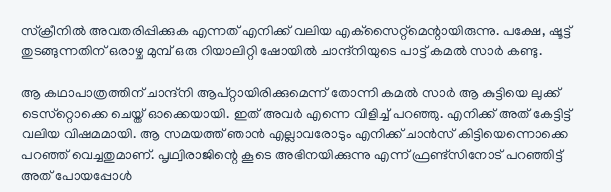സ്‌ക്രീനില്‍ അവതരിപ്പിക്കുക എന്നത് എനിക്ക് വലിയ എക്‌സൈറ്റ്‌മെന്റായിരുന്നു. പക്ഷേ, ഷൂട്ട് തുടങ്ങുന്നതിന് ഒരാഴ്ച മുമ്പ് ഒരു റിയാലിറ്റി ഷോയില്‍ ചാന്ദ്‌നിയുടെ പാട്ട് കമല്‍ സാര്‍ കണ്ടു.

ആ കഥാപാത്രത്തിന് ചാന്ദ്‌നി ആപ്റ്റായിരിക്കുമെന്ന് തോന്നി കമല്‍ സാര്‍ ആ കുട്ടിയെ ലുക്ക് ടെസ്‌റ്റൊക്കെ ചെയ്ത് ഓക്കെയായി. ഇത് അവര്‍ എന്നെ വിളിച്ച് പറഞ്ഞു. എനിക്ക് അത് കേട്ടിട്ട് വലിയ വിഷമമായി. ആ സമയത്ത് ഞാന്‍ എല്ലാവരോടും എനിക്ക് ചാന്‍സ് കിട്ടിയെന്നൊക്കെ പറഞ്ഞ് വെച്ചതുമാണ്. പൃഥ്വിരാജിന്റെ കൂടെ അഭിനയിക്കുന്നു എന്ന് ഫ്രണ്ട്‌സിനോട് പറഞ്ഞിട്ട് അത് പോയപ്പോള്‍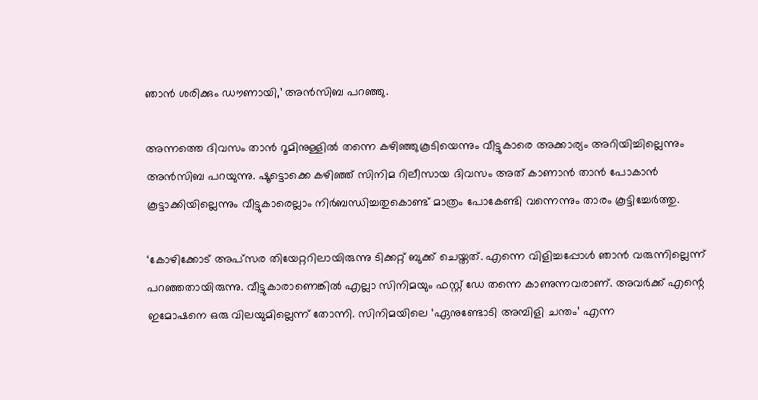ഞാന്‍ ശരിക്കും ഡൗണായി,’ അന്‍സിബ പറഞ്ഞു.

അന്നത്തെ ദിവസം താന്‍ റൂമിനുള്ളില്‍ തന്നെ കഴിഞ്ഞുകൂടിയെന്നും വീട്ടുകാരെ അക്കാര്യം അറിയിച്ചില്ലെന്നും അന്‍സിബ പറയുന്നു. ഷൂട്ടൊക്കെ കഴിഞ്ഞ് സിനിമ റിലീസായ ദിവസം അത് കാണാന്‍ താന്‍ പോകാന്‍ കൂട്ടാക്കിയില്ലെന്നും വീട്ടുകാരെല്ലാം നിര്‍ബന്ധിച്ചതുകൊണ്ട് മാത്രം പോകേണ്ടി വന്നെന്നും താരം കൂട്ടിച്ചേര്‍ത്തു.

‘കോഴിക്കോട് അപ്‌സര തിയേറ്ററിലായിരുന്നു ടിക്കറ്റ് ബുക്ക് ചെയ്തത്. എന്നെ വിളിച്ചപ്പോള്‍ ഞാന്‍ വരുന്നില്ലെന്ന് പറഞ്ഞതായിരുന്നു. വീട്ടുകാരാണെങ്കില്‍ എല്ലാ സിനിമയും ഫസ്റ്റ് ഡേ തന്നെ കാണുന്നവരാണ്. അവര്‍ക്ക് എന്റെ ഇമോഷനെ ഒരു വിലയുമില്ലെന്ന് തോന്നി. സിനിമയിലെ ‘ഏനുണ്ടോടി അമ്പിളി ചന്തം’ എന്ന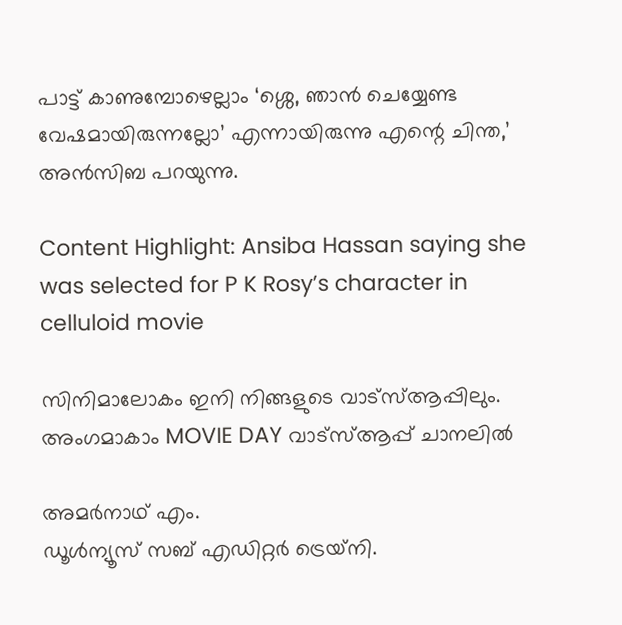പാട്ട് കാണുമ്പോഴെല്ലാം ‘ശ്ശെ, ഞാന്‍ ചെയ്യേണ്ട വേഷമായിരുന്നല്ലോ’ എന്നായിരുന്നു എന്റെ ചിന്ത,’ അന്‍സിബ പറയുന്നു.

Content Highlight: Ansiba Hassan saying she was selected for P K Rosy’s character in celluloid movie

സിനിമാലോകം ഇനി നിങ്ങളുടെ വാട്സ്ആപ്പിലും. അംഗമാകാം MOVIE DAY വാട്സ്ആപ്പ് ചാനലിൽ

അമര്‍നാഥ് എം.
ഡൂള്‍ന്യൂസ് സബ് എഡിറ്റര്‍ ട്രെയ്‌നി.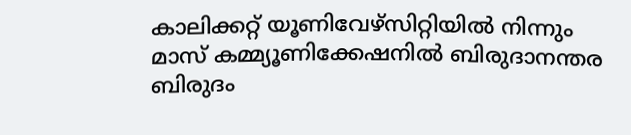കാലിക്കറ്റ് യൂണിവേഴ്‌സിറ്റിയില്‍ നിന്നും മാസ് കമ്മ്യൂണിക്കേഷനില്‍ ബിരുദാനന്തര ബിരുദം